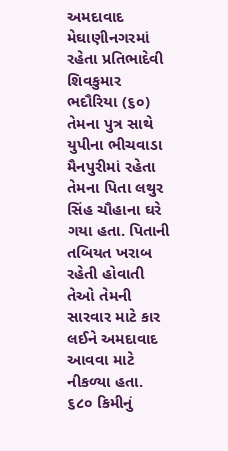અમદાવાદ
મેઘાણીનગરમાં રહેતા પ્રતિભાદેવી શિવકુમાર ભદૌરિયા (૬૦) તેમના પુત્ર સાથે યુપીના ભીચવાડા મૈનપુરીમાં રહેતા તેમના પિતા લથુર સિંહ ચૌહાના ઘરે ગયા હતા. પિતાની તબિયત ખરાબ રહેતી હોવાતી તેઓ તેમની સારવાર માટે કાર લઈને અમદાવાદ આવવા માટે નીકળ્યા હતા. ૬૮૦ કિમીનું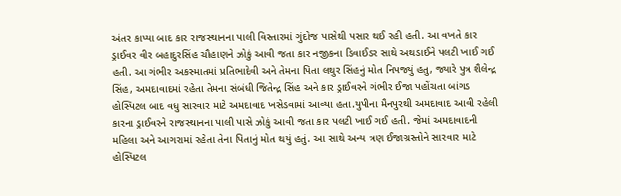અંતર કાપ્યા બાદ કાર રાજસ્થાનના પાલી વિસ્તારમાં ગુંદોજ પાસેથી પસાર થઈ રહી હતી. આ વખતે કાર ડ્રાઈવર વીર બહાદુરસિંહ ચૌહાણને ઝોકું આવી જતા કાર નજીકના ડિવાઈડર સાથે અથડાઈને પલટી ખાઈ ગઈ હતી. આ ગંભીર અકસ્માતમાં પ્રતિભાદેવી અને તેમના પિતા લથુર સિંહનું મોત નિપજ્યું હતુ, જ્યારે પુત્ર શૈલેન્દ્ર સિંહ, અમદાવાદમાં રહેતા તેમના સંબંધી જિતેન્દ્ર સિંહ અને કાર ડ્રાઈવરને ગંભીર ઈજા પહોંચતા બાંગડ હોસ્પિટલ બાદ વધુ સારવાર માટે અમદાવાદ ખસેડવામાં આવ્યા હતા.યુપીના મૈનપુરથી અમદાવાદ આવી રહેલી કારના ડ્રાઈવરને રાજસ્થાનના પાલી પાસે ઝોકું આવી જતા કાર પલટી ખાઈ ગઈ હતી. જેમાં અમદાવાદની મહિલા અને આગરામાં રહેતા તેના પિતાનું મોત થયું હતું. આ સાથે અન્ય ત્રણ ઈજાગ્રસ્તોને સારવાર માટે હોસ્પિટલ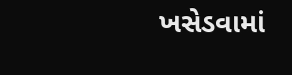ખસેડવામાં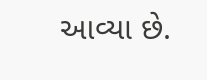આવ્યા છે.